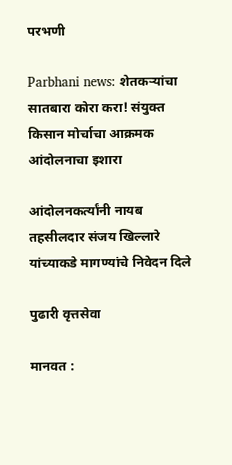परभणी

Parbhani news: शेतकऱ्यांचा सातबारा कोरा करा! संयुक्त किसान मोर्चाचा आक्रमक आंदोलनाचा इशारा

आंदोलनकर्त्यांनी नायब तहसीलदार संजय खिल्लारे यांच्याकडे मागण्यांचे निवेदन दिले

पुढारी वृत्तसेवा

मानवत :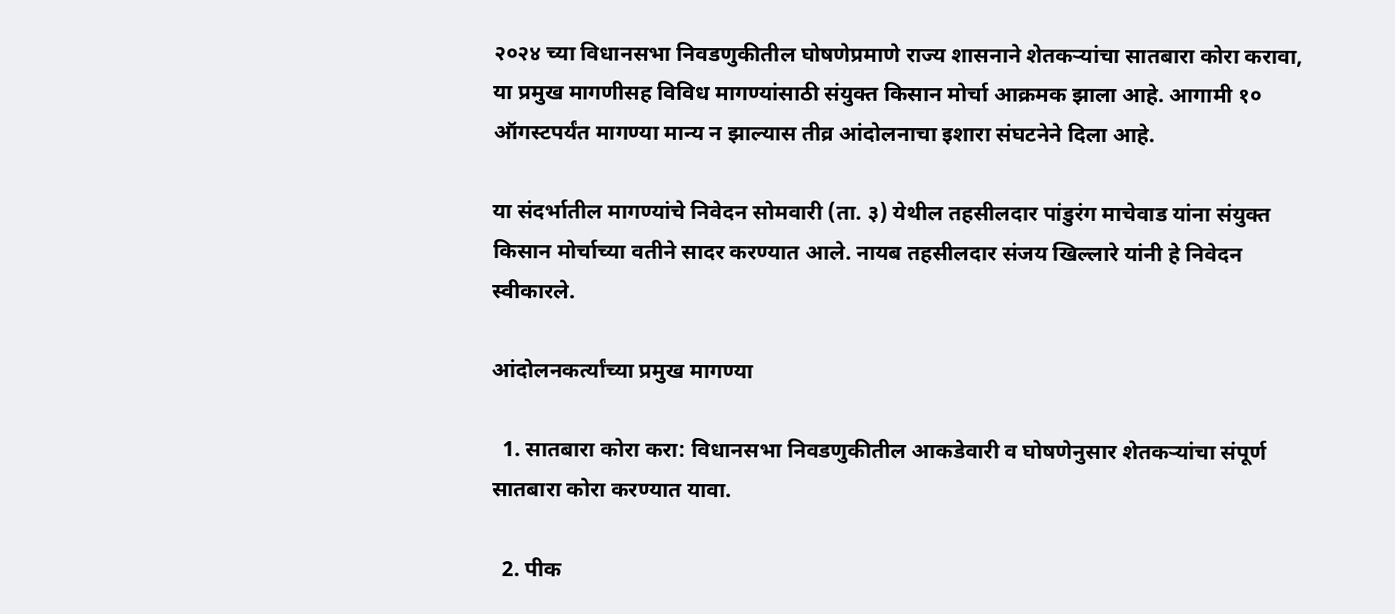२०२४ च्या विधानसभा निवडणुकीतील घोषणेप्रमाणे राज्य शासनाने शेतकऱ्यांचा सातबारा कोरा करावा, या प्रमुख मागणीसह विविध मागण्यांसाठी संयुक्त किसान मोर्चा आक्रमक झाला आहे. आगामी १० ऑगस्टपर्यंत मागण्या मान्य न झाल्यास तीव्र आंदोलनाचा इशारा संघटनेने दिला आहे.

या संदर्भातील मागण्यांचे निवेदन सोमवारी (ता. ३) येथील तहसीलदार पांडुरंग माचेवाड यांना संयुक्त किसान मोर्चाच्या वतीने सादर करण्यात आले. नायब तहसीलदार संजय खिल्लारे यांनी हे निवेदन स्वीकारले.

आंदोलनकर्त्यांच्या प्रमुख मागण्या

  1. सातबारा कोरा करा: विधानसभा निवडणुकीतील आकडेवारी व घोषणेनुसार शेतकऱ्यांचा संपूर्ण सातबारा कोरा करण्यात यावा.

  2. पीक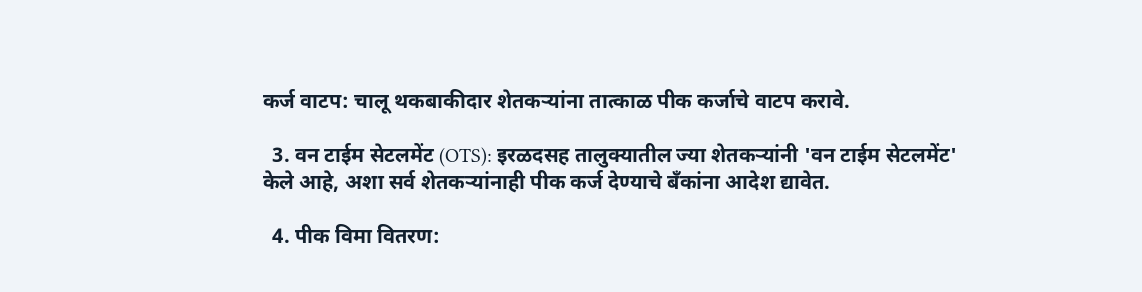कर्ज वाटप: चालू थकबाकीदार शेतकऱ्यांना तात्काळ पीक कर्जाचे वाटप करावे.

  3. वन टाईम सेटलमेंट (OTS): इरळदसह तालुक्यातील ज्या शेतकऱ्यांनी 'वन टाईम सेटलमेंट' केले आहे, अशा सर्व शेतकऱ्यांनाही पीक कर्ज देण्याचे बँकांना आदेश द्यावेत.

  4. पीक विमा वितरण: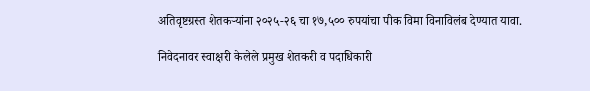अतिवृष्टग्रस्त शेतकऱ्यांना २०२५-२६ चा १७,५०० रुपयांचा पीक विमा विनाविलंब देण्यात यावा.

निवेदनावर स्वाक्षरी केलेले प्रमुख शेतकरी व पदाधिकारी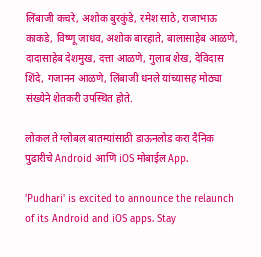लिंबाजी कचरे, अशोक बुरकुंडे, रमेश साठे, राजाभाऊ काकडे, विष्णू जाधव, अशोक बारहाते, बालासाहेब आळणे, दादासाहेब देशमुख, दत्ता आळणे, गुलाब शेख, देविदास शिंदे, गजानन आळणे, लिंबाजी धनले यांच्यासह मोठ्या संख्येने शेतकरी उपस्थित होते.

लोकल ते ग्लोबल बातम्यांसाठी डाऊनलोड करा दैनिक पुढारीचे Android आणि iOS मोबाईल App.

'Pudhari' is excited to announce the relaunch of its Android and iOS apps. Stay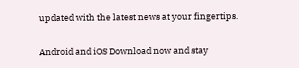updated with the latest news at your fingertips.

Android and iOS Download now and stay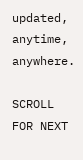updated, anytime, anywhere.

SCROLL FOR NEXT